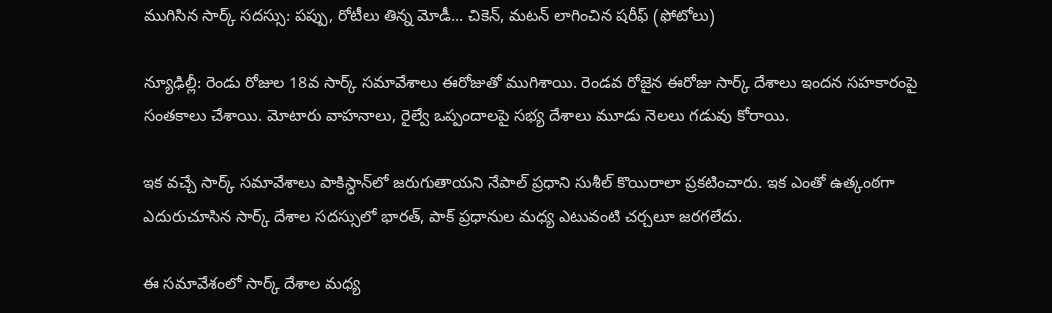ముగిసిన సార్క్ సదస్సు: పప్పు, రోటీలు తిన్న మోడీ... చికెన్, మటన్ లాగించిన షరీఫ్ (ఫోటోలు)

న్యూఢిల్లీ: రెండు రోజుల 18వ సార్క్ సమావేశాలు ఈరోజుతో ముగిశాయి. రెండవ రోజైన ఈరోజు సార్క్ దేశాలు ఇందన సహకారంపై సంతకాలు చేశాయి. మోటారు వాహనాలు, రైల్వే ఒప్పందాలపై సభ్య దేశాలు మూడు నెలలు గడువు కోరాయి.

ఇక వచ్చే సార్క్ సమావేశాలు పాకిస్ధాన్‌లో జరుగుతాయని నేపాల్ ప్రధాని సుశీల్ కొయిరాలా ప్రకటించారు. ఇక ఎంతో ఉత్కంఠగా ఎదురుచూసిన సార్క్ దేశాల సదస్సులో భారత్, పాక్ ప్రధానుల మధ్య ఎటువంటి చర్చలూ జరగలేదు.

ఈ సమావేశంలో సార్క్ దేశాల మధ్య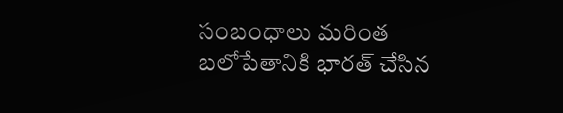సంబంధాలు మరింత బలోపేతానికి భారత్ చేసిన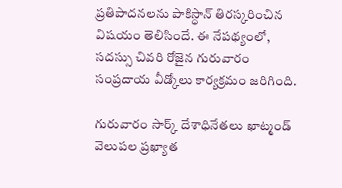ప్రతిపాదనలను పాకిస్ధాన్ తిరస్కరించిన విషయం తెలిసిందే. ఈ నేపథ్యంలో, సదస్సు చివరి రోజైన గురువారం సంప్రదాయ వీడ్కోలు కార్యక్రమం జరిగింది.

గురువారం సార్క్ దేశాధినేతలు ఖాట్మండ్ వెలుపల ప్రఖ్యాత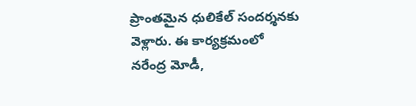ప్రాంతమైన ధులికేల్ సందర్శనకు వెళ్లారు. ఈ కార్యక్రమంలో నరేంద్ర మోడీ,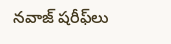నవాజ్ షరీఫ్‌లు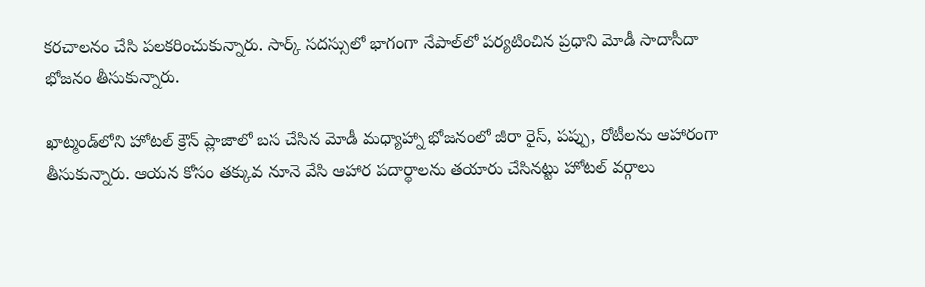కరచాలనం చేసి పలకరించుకున్నారు. సార్క్ సదస్సులో భాగంగా నేపాల్‌లో పర్యటించిన ప్రధాని మోడీ సాదాసీదా భోజనం తీసుకున్నారు.

ఖాట్మండ్‌లోని హోటల్ క్రౌన్ ప్లాజాలో బస చేసిన మోడీ మధ్యాహ్నా భోజనంలో జీరా రైస్, పప్పు, రోటీలను ఆహారంగా తీసుకున్నారు. ఆయన కోసం తక్కువ నూనె వేసి ఆహార పదార్థాలను తయారు చేసినట్టు హోటల్ వర్గాలు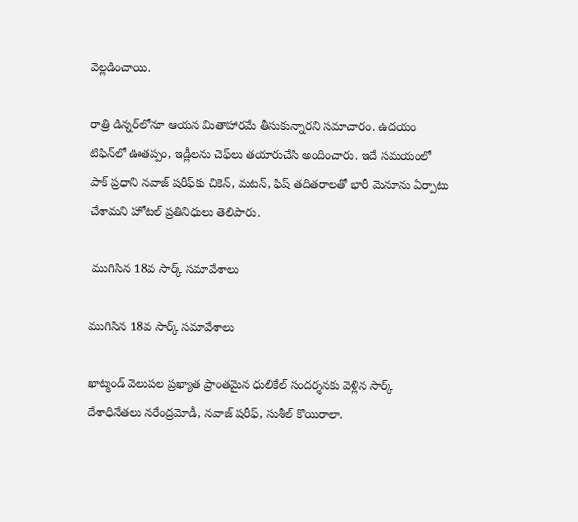వెల్లడించాయి.

రాత్రి డిన్నర్‌లోనూ ఆయన మితాహారమే తీసుకున్నారని సమాచారం. ఉదయం టిఫిన్‌లో ఊతప్పం, ఇడ్లీలను చెఫ్‌లు తయారుచేసి అందించారు. ఇదే సమయంలో పాక్ ప్రధాని నవాజ్ షరీఫ్‌కు చికెన్, మటన్, ఫిష్ తదితరాలతో భారీ మెనూను ఏర్పాటు చేశామని హోటల్ ప్రతినిధులు తెలిపారు.

 ముగిసిన 18వ సార్క్ సమావేశాలు

ముగిసిన 18వ సార్క్ సమావేశాలు

ఖాట్మండ్ వెలుపల ప్రఖ్యాత ప్రాంతమైన ధులికేల్ సందర్శనకు వెళ్లిన సార్క్ దేశాధినేతలు నరేంద్రమోడీ, నవాజ్ షరీఫ్, సుశీల్ కొయిరాలా.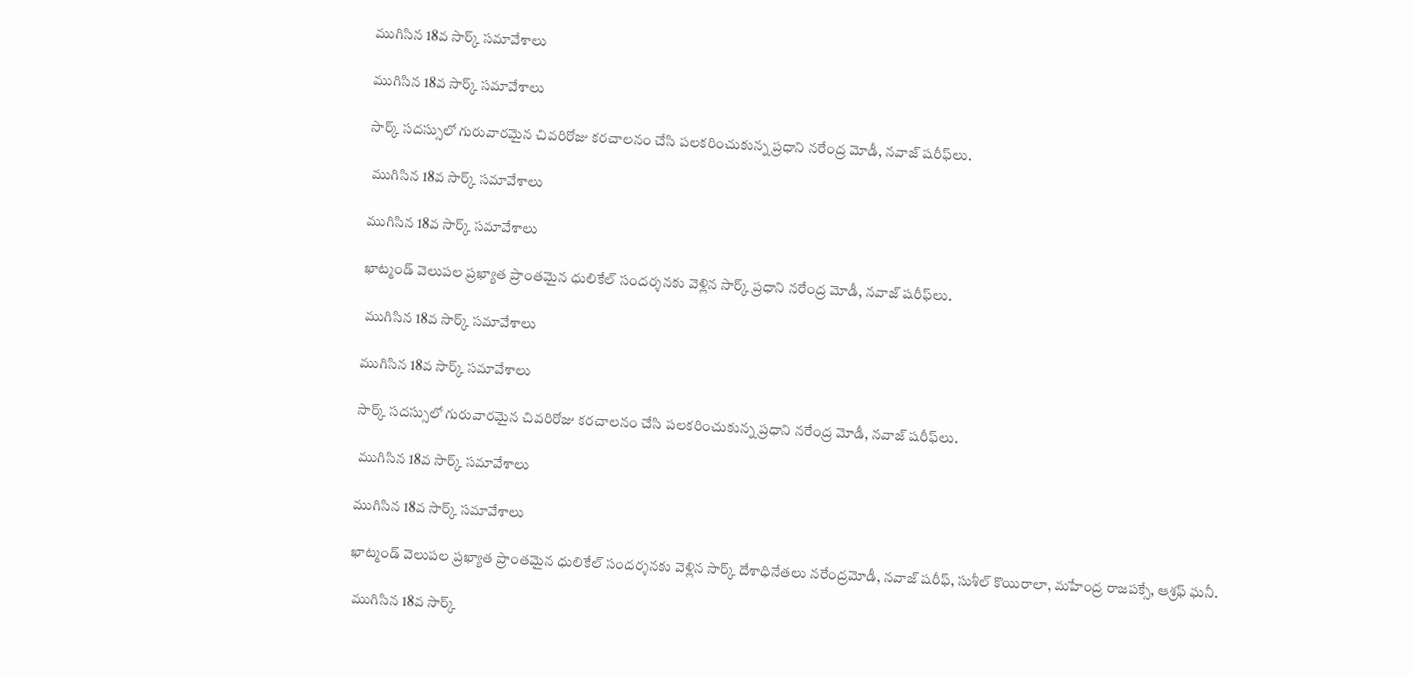ముగిసిన 18వ సార్క్ సమావేశాలు

ముగిసిన 18వ సార్క్ సమావేశాలు

సార్క్ సదస్సులో గురువారమైన చివరిరోజు కరచాలనం చేసి పలకరించుకున్న ప్రధాని నరేంద్ర మోడీ, నవాజ్ షరీఫ్‌లు.

 ముగిసిన 18వ సార్క్ సమావేశాలు

ముగిసిన 18వ సార్క్ సమావేశాలు

ఖాట్మండ్ వెలుపల ప్రఖ్యాత ప్రాంతమైన ధులికేల్ సందర్శనకు వెళ్లిన సార్క్ ప్రధాని నరేంద్ర మోడీ, నవాజ్ షరీఫ్‌లు.

 ముగిసిన 18వ సార్క్ సమావేశాలు

ముగిసిన 18వ సార్క్ సమావేశాలు

సార్క్ సదస్సులో గురువారమైన చివరిరోజు కరచాలనం చేసి పలకరించుకున్న ప్రధాని నరేంద్ర మోడీ, నవాజ్ షరీఫ్‌లు.

 ముగిసిన 18వ సార్క్ సమావేశాలు

ముగిసిన 18వ సార్క్ సమావేశాలు

ఖాట్మండ్ వెలుపల ప్రఖ్యాత ప్రాంతమైన ధులికేల్ సందర్శనకు వెళ్లిన సార్క్ దేశాధినేతలు నరేంద్రమోడీ, నవాజ్ షరీఫ్, సుశీల్ కొయిరాలా, మహేంద్ర రాజపక్సే, ఆశ్రఫ్ ఘనీ.

 ముగిసిన 18వ సార్క్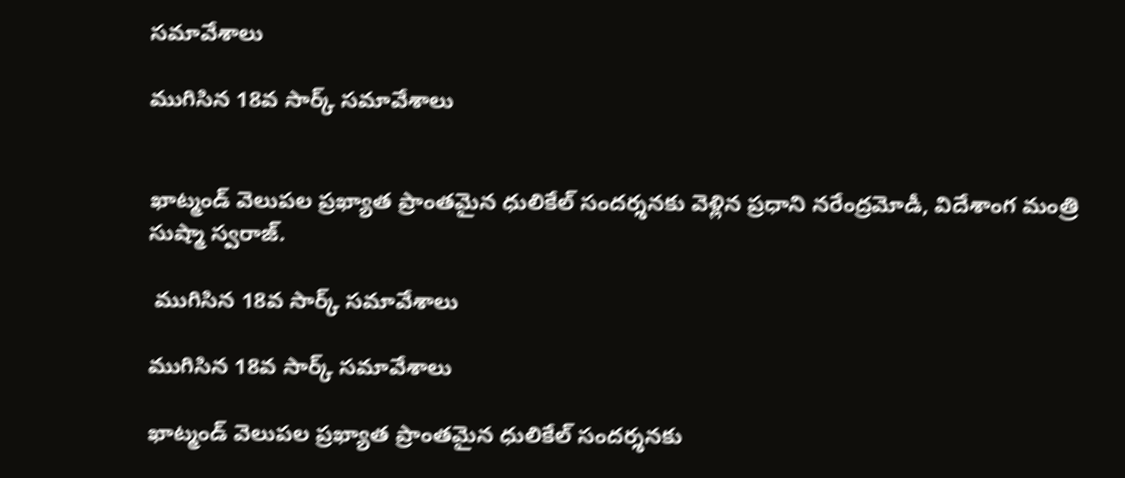సమావేశాలు

ముగిసిన 18వ సార్క్ సమావేశాలు


ఖాట్మండ్ వెలుపల ప్రఖ్యాత ప్రాంతమైన ధులికేల్ సందర్శనకు వెళ్లిన ప్రధాని నరేంద్రమోడీ, విదేశాంగ మంత్రి సుష్మా స్వరాజ్.

 ముగిసిన 18వ సార్క్ సమావేశాలు

ముగిసిన 18వ సార్క్ సమావేశాలు

ఖాట్మండ్ వెలుపల ప్రఖ్యాత ప్రాంతమైన ధులికేల్ సందర్శనకు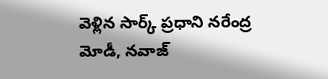వెళ్లిన సార్క్ ప్రధాని నరేంద్ర మోడీ, నవాజ్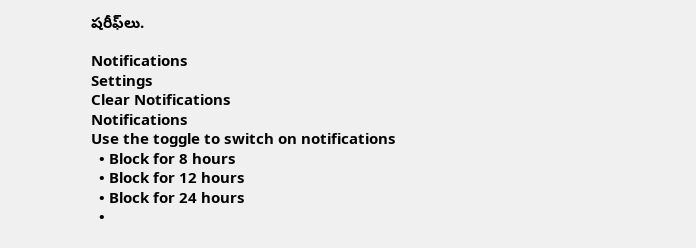షరీఫ్‌లు.

Notifications
Settings
Clear Notifications
Notifications
Use the toggle to switch on notifications
  • Block for 8 hours
  • Block for 12 hours
  • Block for 24 hours
  •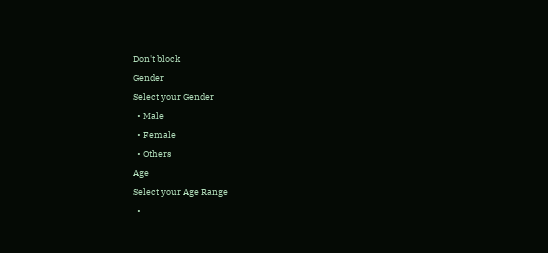Don't block
Gender
Select your Gender
  • Male
  • Female
  • Others
Age
Select your Age Range
  •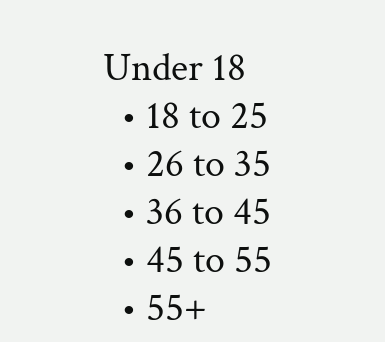Under 18
  • 18 to 25
  • 26 to 35
  • 36 to 45
  • 45 to 55
  • 55+